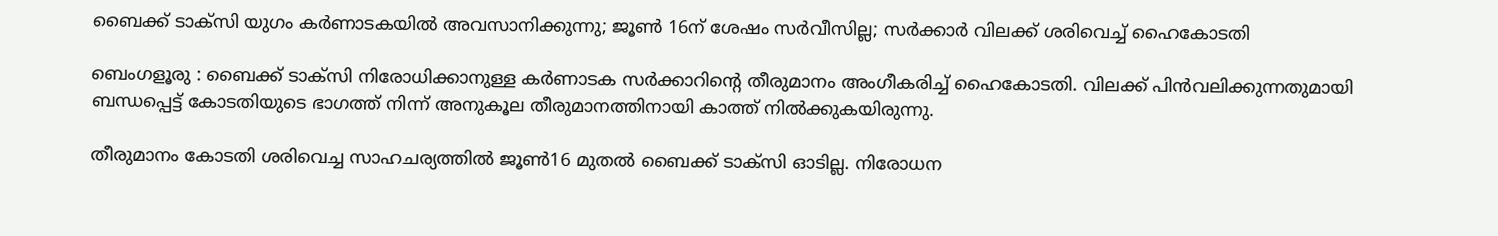ബൈക്ക് ടാക്സി യുഗം കർണാടകയിൽ അവസാനിക്കുന്നു; ജൂൺ 16ന് ശേഷം സർവീസില്ല; സർക്കാർ വിലക്ക് ശരിവെച്ച് ഹൈകോടതി

ബെംഗളൂരു : ബൈക്ക് ടാക്സി നിരോധിക്കാനുള്ള കർണാടക സർക്കാറിന്‍റെ തീരുമാനം അംഗീകരിച്ച് ഹൈകോടതി. വിലക്ക് പിൻവലിക്കുന്നതുമായി ബന്ധപ്പെട്ട് കോടതിയുടെ ഭാഗത്ത് നിന്ന് അനുകൂല തീരുമാനത്തിനായി കാത്ത് നിൽക്കുകയിരുന്നു.

തീരുമാനം കോടതി ശരിവെച്ച സാഹചര്യത്തിൽ ജൂൺ16 മുതൽ ബൈക്ക് ടാക്സി ഓടില്ല. നിരോധന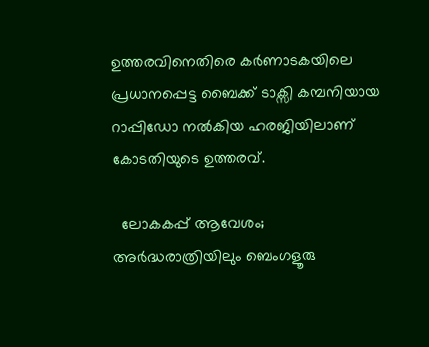ഉത്തരവിനെതിരെ കർണാടകയിലെ പ്രധാനപ്പെട്ട ബൈക്ക് ടാക്സി കമ്പനിയായ റാപ്പിഡോ നൽകിയ ഹരജിയിലാണ് കോടതിയുടെ ഉത്തരവ്.

  ലോകകപ്പ് ആവേശം; അർദ്ധരാത്രിയിലും ബെംഗളൂരു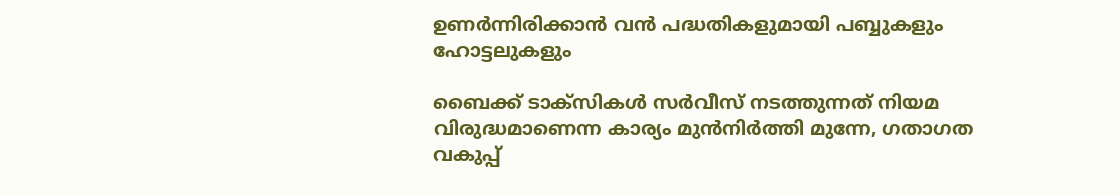ഉണർന്നിരിക്കാൻ വൻ പദ്ധതികളുമായി പബ്ബുകളും ഹോട്ടലുകളും

ബൈക്ക് ടാക്സികൾ സർവീസ് നടത്തുന്നത് നിയമ വിരുദ്ധമാണെന്ന കാര്യം മുൻനിർത്തി മുന്നേ, ഗതാഗത വകുപ്പ്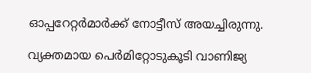ഓപ്പറേറ്റർമാർക്ക് നോട്ടീസ് അയച്ചിരുന്നു.

വ്യക്തമായ പെർമിറ്റോടുകൂടി വാണിജ്യ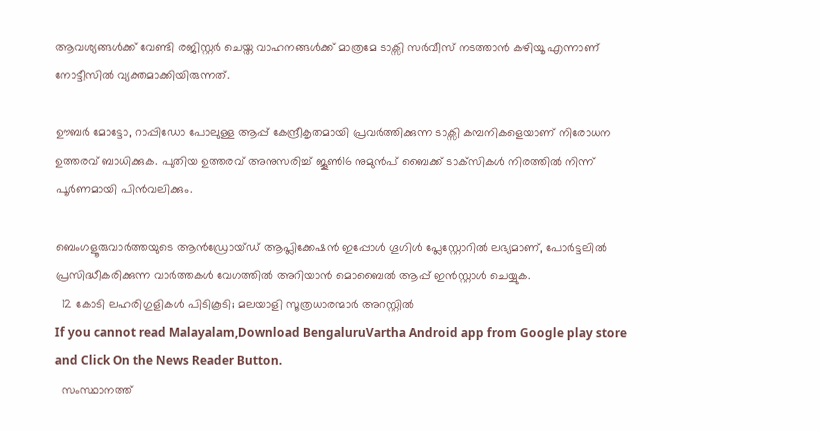ആവശ്യങ്ങൾക്ക് വേണ്ടി രജിസ്റ്റർ ചെയ്ത വാഹനങ്ങൾക്ക് മാത്രമേ ടാക്സി സർവീസ് നടത്താൻ കഴിയൂ എന്നാണ് നോട്ടീസിൽ വ്യക്തമാക്കിയിരുന്നത്.

ഊബർ മോട്ടോ, റാപ്പിഡോ പോലുള്ള ആപ്പ് കേന്ദ്രീകൃതമായി പ്രവർത്തിക്കുന്ന ടാക്സി കമ്പനികളെയാണ് നിരോധന ഉത്തരവ് ബാധിക്കുക. പുതിയ ഉത്തരവ് അനുസരിച്ച് ജൂൺ16 നുമുൻപ് ബൈക്ക് ടാക്‌സികൾ നിരത്തിൽ നിന്ന് പൂർണമായി പിൻവലിക്കും.

ബെംഗളൂരുവാർത്തയുടെ ആൻഡ്രോയ്ഡ് ആപ്ലിക്കേഷൻ ഇപ്പോൾ ഗൂഗിൾ പ്ലേസ്റ്റോറിൽ ലഭ്യമാണ്, പോർട്ടലിൽ പ്രസിദ്ധീകരിക്കുന്ന വാർത്തകൾ വേഗത്തിൽ അറിയാൻ മൊബൈൽ ആപ്പ് ഇൻസ്റ്റാൾ ചെയ്യുക.
  12 കോടി ലഹരിഗുളികൾ പിടികൂടി; മലയാളി സൂത്രധാരന്മാർ അറസ്റ്റിൽ
If you cannot read Malayalam,Download BengaluruVartha Android app from Google play store and Click On the News Reader Button.
  സംസ്ഥാനത്ത്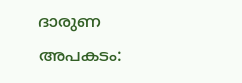ദാരുണ അപകടം: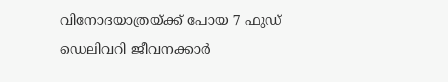വിനോദയാത്രയ്ക്ക് പോയ 7 ഫുഡ് ഡെലിവറി ജീവനക്കാർ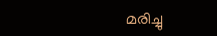മരിച്ചു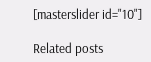[masterslider id="10"]

Related posts